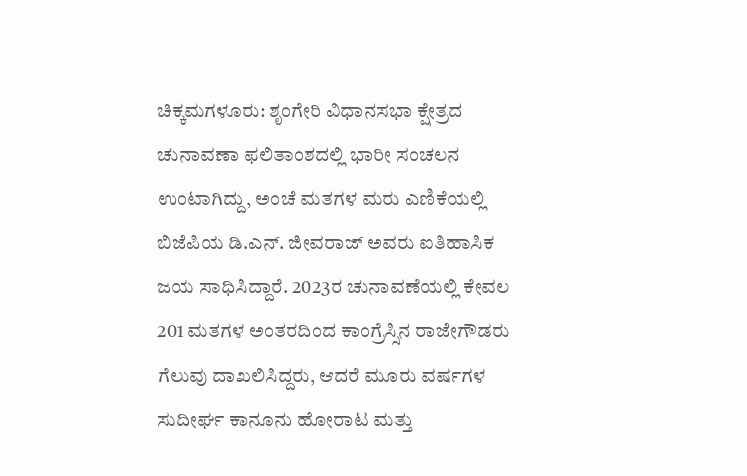ಚಿಕ್ಕಮಗಳೂರು: ಶೃಂಗೇರಿ ವಿಧಾನಸಭಾ ಕ್ಷೇತ್ರದ ಚುನಾವಣಾ ಫಲಿತಾಂಶದಲ್ಲಿ ಭಾರೀ ಸಂಚಲನ ಉಂಟಾಗಿದ್ದು, ಅಂಚೆ ಮತಗಳ ಮರು ಎಣಿಕೆಯಲ್ಲಿ ಬಿಜೆಪಿಯ ಡಿ.ಎನ್. ಜೀವರಾಜ್ ಅವರು ಐತಿಹಾಸಿಕ ಜಯ ಸಾಧಿಸಿದ್ದಾರೆ. 2023ರ ಚುನಾವಣೆಯಲ್ಲಿ ಕೇವಲ 201 ಮತಗಳ ಅಂತರದಿಂದ ಕಾಂಗ್ರೆಸ್ಸಿನ ರಾಜೇಗೌಡರು ಗೆಲುವು ದಾಖಲಿಸಿದ್ದರು, ಆದರೆ ಮೂರು ವರ್ಷಗಳ ಸುದೀರ್ಘ ಕಾನೂನು ಹೋರಾಟ ಮತ್ತು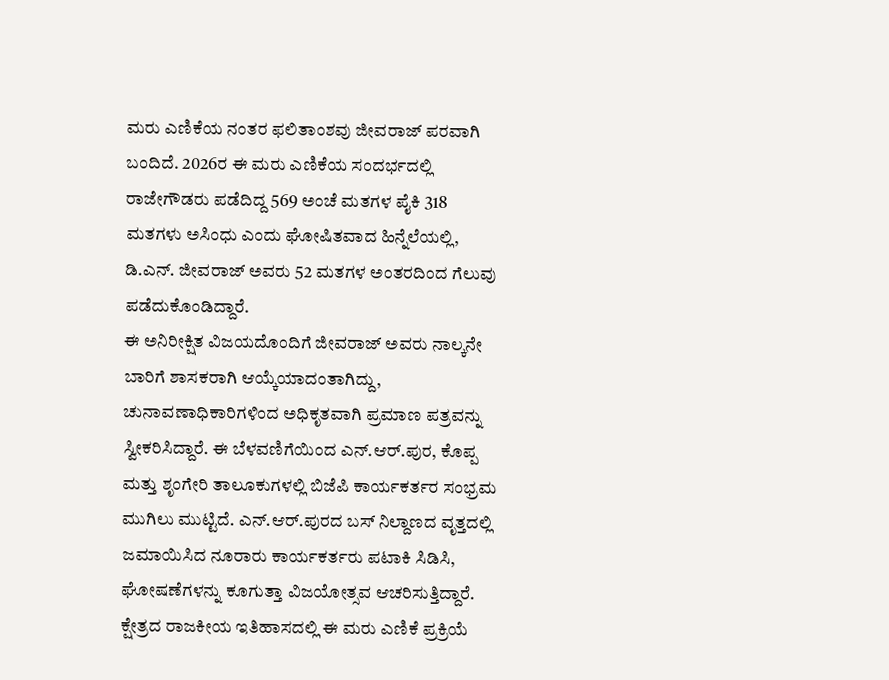ಮರು ಎಣಿಕೆಯ ನಂತರ ಫಲಿತಾಂಶವು ಜೀವರಾಜ್ ಪರವಾಗಿ ಬಂದಿದೆ. 2026ರ ಈ ಮರು ಎಣಿಕೆಯ ಸಂದರ್ಭದಲ್ಲಿ ರಾಜೇಗೌಡರು ಪಡೆದಿದ್ದ 569 ಅಂಚೆ ಮತಗಳ ಪೈಕಿ 318 ಮತಗಳು ಅಸಿಂಧು ಎಂದು ಘೋಷಿತವಾದ ಹಿನ್ನೆಲೆಯಲ್ಲಿ, ಡಿ.ಎನ್. ಜೀವರಾಜ್ ಅವರು 52 ಮತಗಳ ಅಂತರದಿಂದ ಗೆಲುವು ಪಡೆದುಕೊಂಡಿದ್ದಾರೆ.
ಈ ಅನಿರೀಕ್ಷಿತ ವಿಜಯದೊಂದಿಗೆ ಜೀವರಾಜ್ ಅವರು ನಾಲ್ಕನೇ ಬಾರಿಗೆ ಶಾಸಕರಾಗಿ ಆಯ್ಕೆಯಾದಂತಾಗಿದ್ದು, ಚುನಾವಣಾಧಿಕಾರಿಗಳಿಂದ ಅಧಿಕೃತವಾಗಿ ಪ್ರಮಾಣ ಪತ್ರವನ್ನು ಸ್ವೀಕರಿಸಿದ್ದಾರೆ. ಈ ಬೆಳವಣಿಗೆಯಿಂದ ಎನ್.ಆರ್.ಪುರ, ಕೊಪ್ಪ ಮತ್ತು ಶೃಂಗೇರಿ ತಾಲೂಕುಗಳಲ್ಲಿ ಬಿಜೆಪಿ ಕಾರ್ಯಕರ್ತರ ಸಂಭ್ರಮ ಮುಗಿಲು ಮುಟ್ಟಿದೆ. ಎನ್.ಆರ್.ಪುರದ ಬಸ್ ನಿಲ್ದಾಣದ ವೃತ್ತದಲ್ಲಿ ಜಮಾಯಿಸಿದ ನೂರಾರು ಕಾರ್ಯಕರ್ತರು ಪಟಾಕಿ ಸಿಡಿಸಿ, ಘೋಷಣೆಗಳನ್ನು ಕೂಗುತ್ತಾ ವಿಜಯೋತ್ಸವ ಆಚರಿಸುತ್ತಿದ್ದಾರೆ. ಕ್ಷೇತ್ರದ ರಾಜಕೀಯ ಇತಿಹಾಸದಲ್ಲಿ ಈ ಮರು ಎಣಿಕೆ ಪ್ರಕ್ರಿಯೆ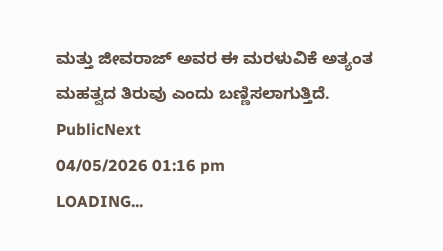ಮತ್ತು ಜೀವರಾಜ್ ಅವರ ಈ ಮರಳುವಿಕೆ ಅತ್ಯಂತ ಮಹತ್ವದ ತಿರುವು ಎಂದು ಬಣ್ಣಿಸಲಾಗುತ್ತಿದೆ.
PublicNext
04/05/2026 01:16 pm
LOADING...